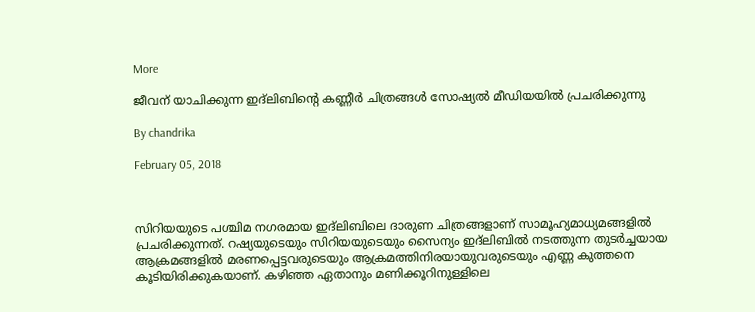More

ജീവന് യാചിക്കുന്ന ഇദ്‌ലിബിന്റെ കണ്ണീര്‍ ചിത്രങ്ങള്‍ സോഷ്യല്‍ മീഡിയയില്‍ പ്രചരിക്കുന്നു

By chandrika

February 05, 2018



സിറിയയുടെ പശ്ചിമ നഗരമായ ഇദ്‌ലിബിലെ ദാരുണ ചിത്രങ്ങളാണ് സാമൂഹ്യമാധ്യമങ്ങളില്‍ പ്രചരിക്കുന്നത്. റഷ്യയുടെയും സിറിയയുടെയും സൈന്യം ഇദ്‌ലിബില്‍ നടത്തുന്ന തുടര്‍ച്ചയായ ആക്രമങ്ങളില്‍ മരണപ്പെട്ടവരുടെയും ആക്രമത്തിനിരയായുവരുടെയും എണ്ണ കുത്തനെ കൂടിയിരിക്കുകയാണ്. കഴിഞ്ഞ ഏതാനും മണിക്കൂറിനുള്ളിലെ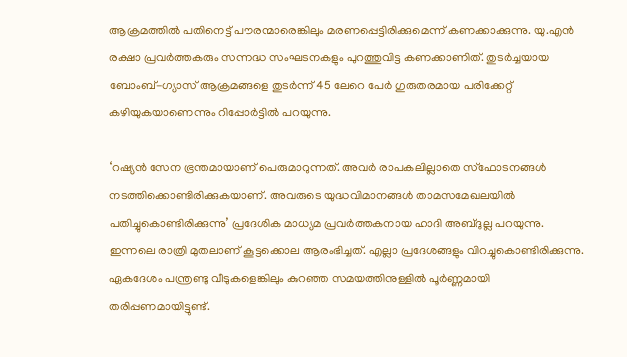ആക്രമത്തില്‍ പതിനെട്ട് പൗരന്മാരെങ്കിലും മരണപ്പെട്ടിരിക്കുമെന്ന് കണക്കാക്കുന്നു. യു.എന്‍ രക്ഷാ പ്രവര്‍ത്തകരും സന്നദ്ധ സംഘടനകളും പുറത്തുവിട്ട കണക്കാണിത്. തുടര്‍ച്ചയായ ബോംബ്-ഗ്യാസ് ആക്രമങ്ങളെ തുടര്‍ന്ന് 45 ലേറെ പേര്‍ ഗുരുതരമായ പരിക്കേറ്റ് കഴിയുകയാണെന്നും റിപ്പോര്‍ട്ടില്‍ പറയുന്നു.

‘റഷ്യന്‍ സേന ഭ്രന്തമായാണ് പെരുമാറുന്നത്. അവര്‍ രാപകലില്ലാതെ സ്‌ഫോടനങ്ങള്‍ നടത്തിക്കൊണ്ടിരിക്കുകയാണ്. അവരുടെ യുദ്ധവിമാനങ്ങള്‍ താമസമേഖലയില്‍ പതിച്ചുകൊണ്ടിരിക്കുന്നു’ പ്രദേശിക മാധ്യമ പ്രവര്‍ത്തകനായ ഹാദി അബ്ദുല്ല പറയുന്നു. ഇന്നലെ രാത്രി മുതലാണ് കൂട്ടക്കൊല ആരംഭിച്ചത്. എല്ലാ പ്രദേശങ്ങളും വിറച്ചുകൊണ്ടിരിക്കുന്നു. ഏകദേശം പന്ത്രണ്ടു വീടുകളെങ്കിലും കുറഞ്ഞ സമയത്തിനുള്ളില്‍ പൂര്‍ണ്ണമായി തരിപ്പണമായിട്ടുണ്ട്.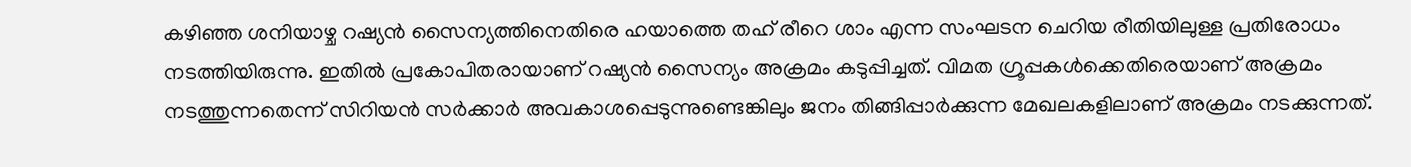കഴിഞ്ഞ ശനിയാഴ്ച റഷ്യന്‍ സൈന്യത്തിനെതിരെ ഹയാത്തെ തഹ് രീറെ ശാം എന്ന സംഘടന ചെറിയ രീതിയിലുള്ള പ്രതിരോധം നടത്തിയിരുന്നു. ഇതില്‍ പ്രകോപിതരായാണ് റഷ്യന്‍ സൈന്യം അക്രമം കടുപ്പിച്ചത്. വിമത ഗ്രൂപ്പകള്‍ക്കെതിരെയാണ് അക്രമം നടത്തുന്നതെന്ന് സിറിയന്‍ സര്‍ക്കാര്‍ അവകാശപ്പെടുന്നുണ്ടെങ്കിലും ജനം തിങ്ങിപ്പാര്‍ക്കുന്ന മേഖലകളിലാണ് അക്രമം നടക്കുന്നത്.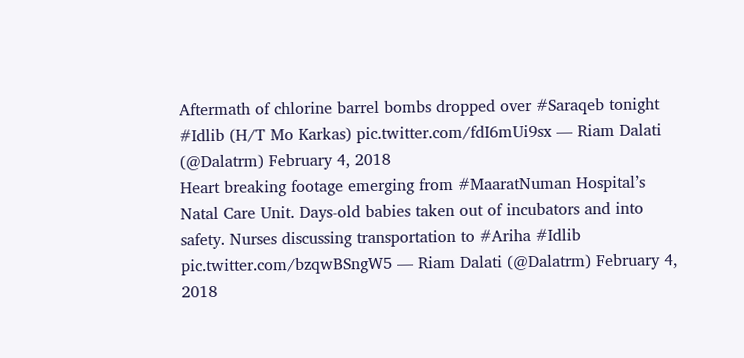Aftermath of chlorine barrel bombs dropped over #Saraqeb tonight #Idlib (H/T Mo Karkas) pic.twitter.com/fdI6mUi9sx — Riam Dalati (@Dalatrm) February 4, 2018
Heart breaking footage emerging from #MaaratNuman Hospital’s Natal Care Unit. Days-old babies taken out of incubators and into safety. Nurses discussing transportation to #Ariha #Idlib pic.twitter.com/bzqwBSngW5 — Riam Dalati (@Dalatrm) February 4, 2018